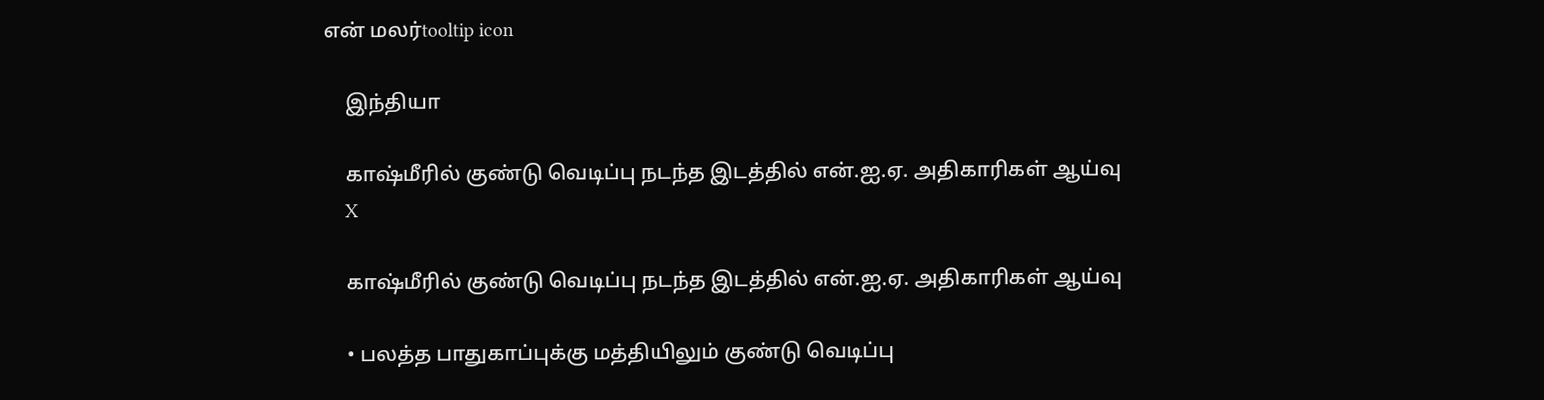என் மலர்tooltip icon

    இந்தியா

    காஷ்மீரில் குண்டு வெடிப்பு நடந்த இடத்தில் என்.ஐ.ஏ. அதிகாரிகள் ஆய்வு
    X

    காஷ்மீரில் குண்டு வெடிப்பு நடந்த இடத்தில் என்.ஐ.ஏ. அதிகாரிகள் ஆய்வு

    • பலத்த பாதுகாப்புக்கு மத்தியிலும் குண்டு வெடிப்பு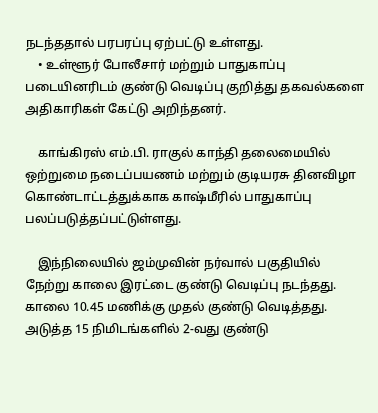நடந்ததால் பரபரப்பு ஏற்பட்டு உள்ளது.
    • உள்ளூர் போலீசார் மற்றும் பாதுகாப்பு படையினரிடம் குண்டு வெடிப்பு குறித்து தகவல்களை அதிகாரிகள் கேட்டு அறிந்தனர்.

    காங்கிரஸ் எம்.பி. ராகுல் காந்தி தலைமையில் ஒற்றுமை நடைப்பயணம் மற்றும் குடியரசு தினவிழா கொண்டாட்டத்துக்காக காஷ்மீரில் பாதுகாப்பு பலப்படுத்தப்பட்டுள்ளது.

    இந்நிலையில் ஜம்முவின் நர்வால் பகுதியில் நேற்று காலை இரட்டை குண்டு வெடிப்பு நடந்தது. காலை 10.45 மணிக்கு முதல் குண்டு வெடித்தது. அடுத்த 15 நிமிடங்களில் 2-வது குண்டு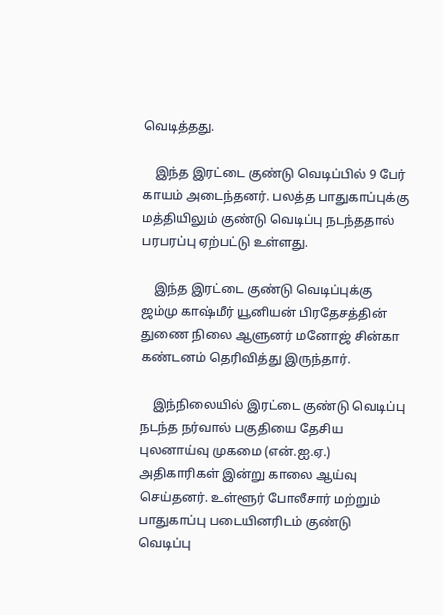வெடித்தது.

    இந்த இரட்டை குண்டு வெடிப்பில் 9 பேர் காயம் அடைந்தனர். பலத்த பாதுகாப்புக்கு மத்தியிலும் குண்டு வெடிப்பு நடந்ததால் பரபரப்பு ஏற்பட்டு உள்ளது.

    இந்த இரட்டை குண்டு வெடிப்புக்கு ஜம்மு காஷ்மீர் யூனியன் பிரதேசத்தின் துணை நிலை ஆளுனர் மனோஜ் சின்கா கண்டனம் தெரிவித்து இருந்தார்.

    இந்நிலையில் இரட்டை குண்டு வெடிப்பு நடந்த நர்வால் பகுதியை தேசிய புலனாய்வு முகமை (என்.ஐ.ஏ.) அதிகாரிகள் இன்று காலை ஆய்வு செய்தனர். உள்ளூர் போலீசார் மற்றும் பாதுகாப்பு படையினரிடம் குண்டு வெடிப்பு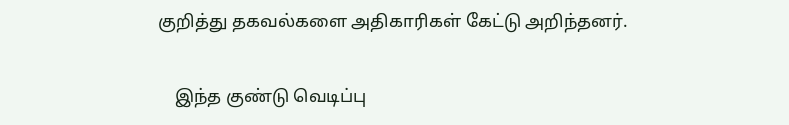குறித்து தகவல்களை அதிகாரிகள் கேட்டு அறிந்தனர்.

    இந்த குண்டு வெடிப்பு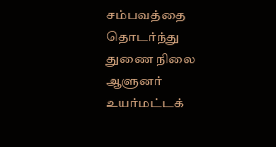சம்பவத்தை தொடர்ந்து துணை நிலை ஆளுனர் உயர்மட்டக்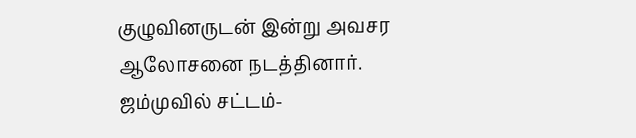குழுவினருடன் இன்று அவசர ஆலோசனை நடத்தினார். ஜம்முவில் சட்டம்-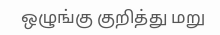ஒழுங்கு குறித்து மறு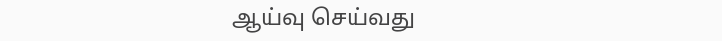ஆய்வு செய்வது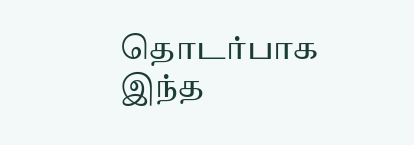தொடர்பாக இந்த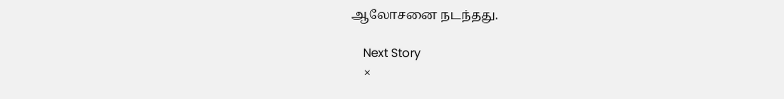ஆலோசனை நடந்தது.

    Next Story
    ×